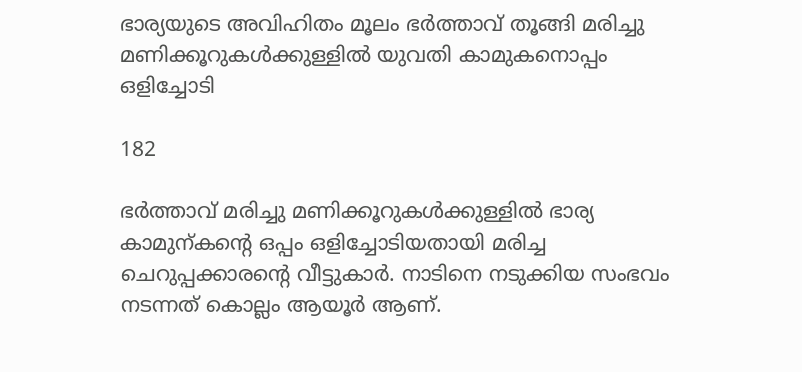ഭാര്യയുടെ അവിഹിതം മൂലം ഭർത്താവ് തൂങ്ങി മരിച്ചു മണിക്കൂറുകൾക്കുള്ളിൽ യുവതി കാമുകനൊപ്പം ഒളിച്ചോടി

182

ഭർത്താവ് മരിച്ചു മണിക്കൂറുകൾക്കുള്ളിൽ ഭാര്യ കാമുന്കന്റെ ഒപ്പം ഒളിച്ചോടിയതായി മരിച്ച ചെറുപ്പക്കാരന്റെ വീട്ടുകാർ. നാടിനെ നടുക്കിയ സംഭവം നടന്നത് കൊല്ലം ആയൂർ ആണ്.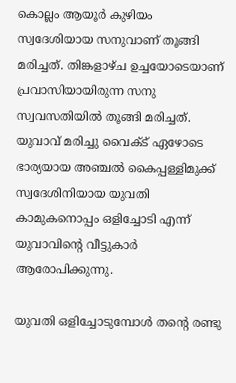കൊല്ലം ആയൂർ കുഴിയം സ്വദേശിയായ സനുവാണ് തൂങ്ങി മരിച്ചത്. തിങ്കളാഴ്ച ഉച്ചയോടെയാണ് പ്രവാസിയായിരുന്ന സനു സ്വവസതിയിൽ തൂങ്ങി മരിച്ചത്. യുവാവ് മരിച്ചു വൈക്ട് ഏഴോടെ ഭാര്യയായ അഞ്ചൽ കൈപ്പള്ളിമുക്ക് സ്വദേശിനിയായ യുവതി കാമുകനൊപ്പം ഒളിച്ചോടി എന്ന് യുവാവിന്റെ വീട്ടുകാർ ആരോപിക്കുന്നു.

യുവതി ഒളിച്ചോടുമ്പോൾ തന്റെ രണ്ടു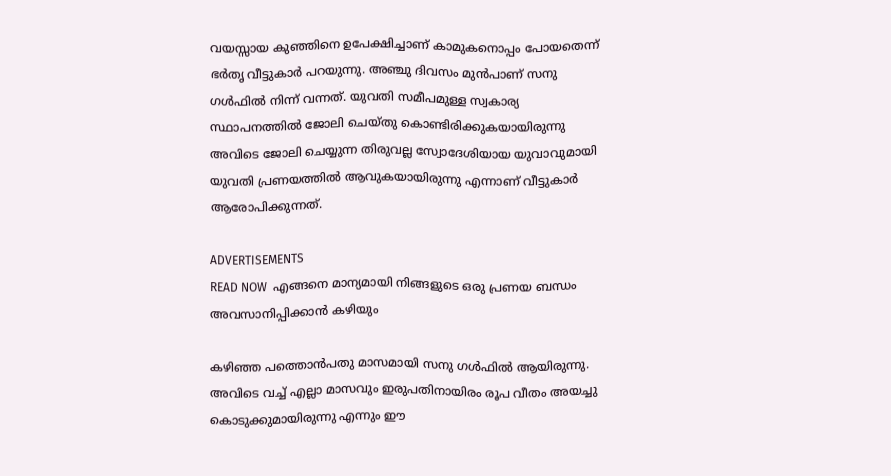വയസ്സായ കുഞ്ഞിനെ ഉപേക്ഷിച്ചാണ് കാമുകനൊപ്പം പോയതെന്ന് ഭർതൃ വീട്ടുകാർ പറയുന്നു. അഞ്ചു ദിവസം മുൻപാണ് സനു ഗൾഫിൽ നിന്ന് വന്നത്. യുവതി സമീപമുള്ള സ്വകാര്യ സ്ഥാപനത്തിൽ ജോലി ചെയ്തു കൊണ്ടിരിക്കുകയായിരുന്നു അവിടെ ജോലി ചെയ്യുന്ന തിരുവല്ല സ്വോദേശിയായ യുവാവുമായി യുവതി പ്രണയത്തിൽ ആവുകയായിരുന്നു എന്നാണ് വീട്ടുകാർ ആരോപിക്കുന്നത്.

ADVERTISEMENTS
READ NOW  എങ്ങനെ മാന്യമായി നിങ്ങളുടെ ഒരു പ്രണയ ബന്ധം അവസാനിപ്പിക്കാൻ കഴിയും

കഴിഞ്ഞ പത്തൊൻപതു മാസമായി സനു ഗൾഫിൽ ആയിരുന്നു. അവിടെ വച്ച് എല്ലാ മാസവും ഇരുപതിനായിരം രൂപ വീതം അയച്ചു കൊടുക്കുമായിരുന്നു എന്നും ഈ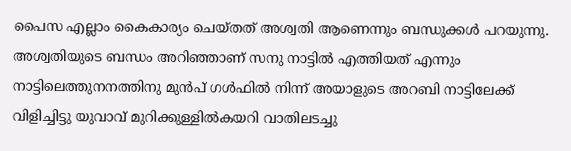പൈസ എല്ലാം കൈകാര്യം ചെയ്തത് അശ്വതി ആണെന്നും ബന്ധുക്കൾ പറയുന്നു. അശ്വതിയുടെ ബന്ധം അറിഞ്ഞാണ് സനു നാട്ടിൽ എത്തിയത് എന്നും നാട്ടിലെത്തുനനത്തിനു മുൻപ് ഗൾഫിൽ നിന്ന് അയാളുടെ അറബി നാട്ടിലേക്ക് വിളിച്ചിട്ടു യുവാവ് മുറിക്കുള്ളിൽകയറി വാതിലടച്ചു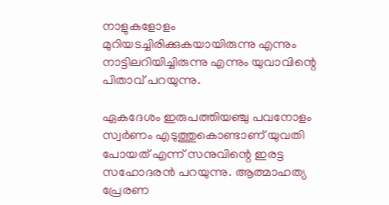നാളുകളോളം മുറിയടച്ചിരിക്കുകയായിരുന്നു എന്നും നാട്ടിലറിയിച്ചിരുന്നു എന്നും യുവാവിന്റെ പിതാവ് പറയുന്നു.

ഏകദേശം ഇരുപത്തിയഞ്ചു പവനോളം സ്വർണം എടുത്തുകൊണ്ടാണ് യുവതി പോയത് എന്ന് സനുവിന്റെ ഇരട്ട സഹോദരൻ പറയുന്നു. ആത്മാഹത്യ പ്രേരണ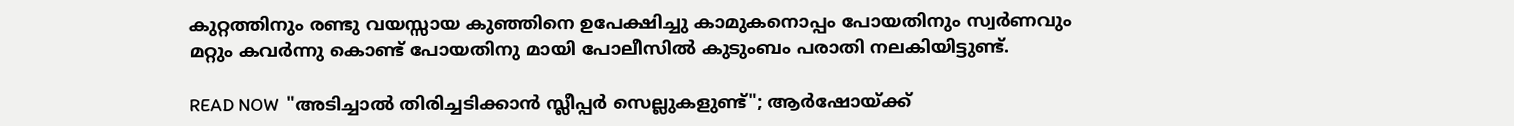കുറ്റത്തിനും രണ്ടു വയസ്സായ കുഞ്ഞിനെ ഉപേക്ഷിച്ചു കാമുകനൊപ്പം പോയതിനും സ്വർണവും മറ്റും കവർന്നു കൊണ്ട് പോയതിനു മായി പോലീസിൽ കുടുംബം പരാതി നലകിയിട്ടുണ്ട്.

READ NOW  "അടിച്ചാൽ തിരിച്ചടിക്കാൻ സ്ലീപ്പർ സെല്ലുകളുണ്ട്"; ആർഷോയ്ക്ക്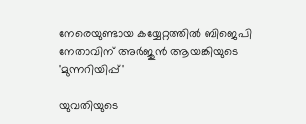നേരെയുണ്ടായ കയ്യേറ്റത്തിൽ ബിജെപി നേതാവിന് അർജുൻ ആയങ്കിയുടെ 'മുന്നറിയിപ്പ്'

യുവതിയുടെ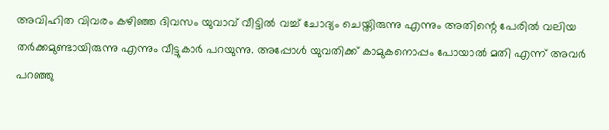അവിഹിത വിവരം കഴിഞ്ഞ ദിവസം യുവാവ് വീട്ടിൽ വച്ച് ചോദ്യം ചെയ്തിരുന്നു എന്നും അതിന്റെ പേരിൽ വലിയ തർക്കമുണ്ടായിരുന്നു എന്നും വീട്ടുകാർ പറയുന്നു. അപ്പോൾ യുവതിക്ക് കാമുകനൊപ്പം പോയാൽ മതി എന്ന് അവർ പറഞ്ഞു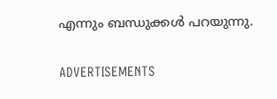എന്നും ബന്ധുക്കൾ പറയുന്നു.

ADVERTISEMENTS